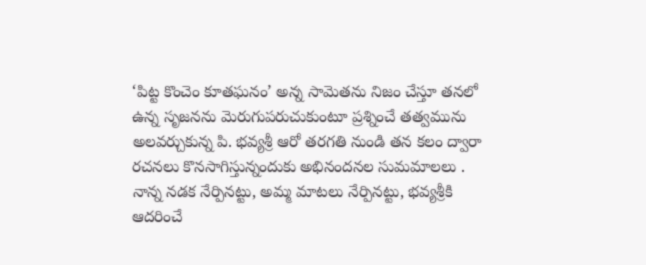‘పిట్ట కొంచెం కూతఘనం’ అన్న సామెతను నిజం చేస్తూ తనలో ఉన్న సృజనను మెరుగుపరుచుకుంటూ ప్రశ్నించే తత్వమును అలవర్చుకున్న పి. భవ్యశ్రీ ఆరో తరగతి నుండి తన కలం ద్వారా రచనలు కొనసాగిస్తున్నందుకు అభినందనల సుమమాలలు .
నాన్న నడక నేర్పినట్టు, అమ్మ మాటలు నేర్పినట్టు, భవ్యశ్రీకి ఆదరించే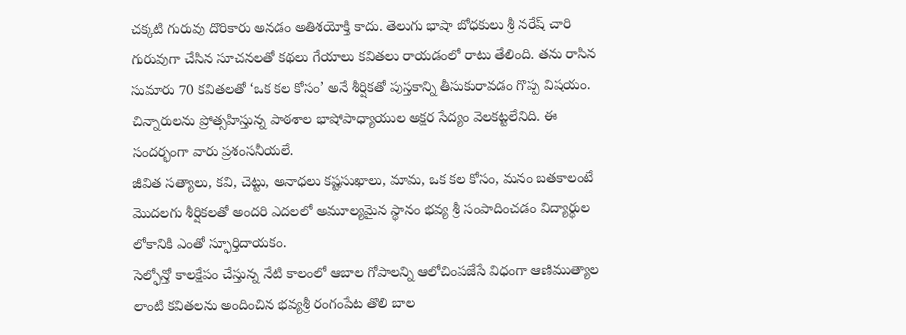చక్కటి గురువు దొరికారు అనడం అతిశయోక్తి కాదు. తెలుగు భాషా బోధకులు శ్రీ నరేష్ చారి గురువుగా చేసిన సూచనలతో కథలు గేయాలు కవితలు రాయడంలో రాటు తేలింది. తను రాసిన సుమారు 70 కవితలతో ‘ఒక కల కోసం’ అనే శీర్షికతో పుస్తకాన్ని తీసుకురావడం గొప్ప విషయం. చిన్నారులను ప్రోత్సహిస్తున్న పాఠశాల భాషోపాధ్యాయుల అక్షర సేద్యం వెలకట్టలేనిది. ఈ సందర్భంగా వారు ప్రశంసనీయలే.
జీవిత సత్యాలు, కవి, చెట్టు, అనాధలు కష్టసుఖాలు, మామ, ఒక కల కోసం, మనం బతకాలంటే మొదలగు శీర్షికలతో అందరి ఎదలలో అమూల్యమైన స్థానం భవ్య శ్రీ సంపాదించడం విద్యార్థుల లోకానికి ఎంతో స్ఫూర్తిదాయకం.
సెల్ఫోన్తో కాలక్షేపం చేస్తున్న నేటి కాలంలో ఆబాల గోపాలన్ని ఆలోచింపజేసే విధంగా ఆణిముత్యాల లాంటి కవితలను అందించిన భవ్యశ్రీ రంగంపేట తొలి బాల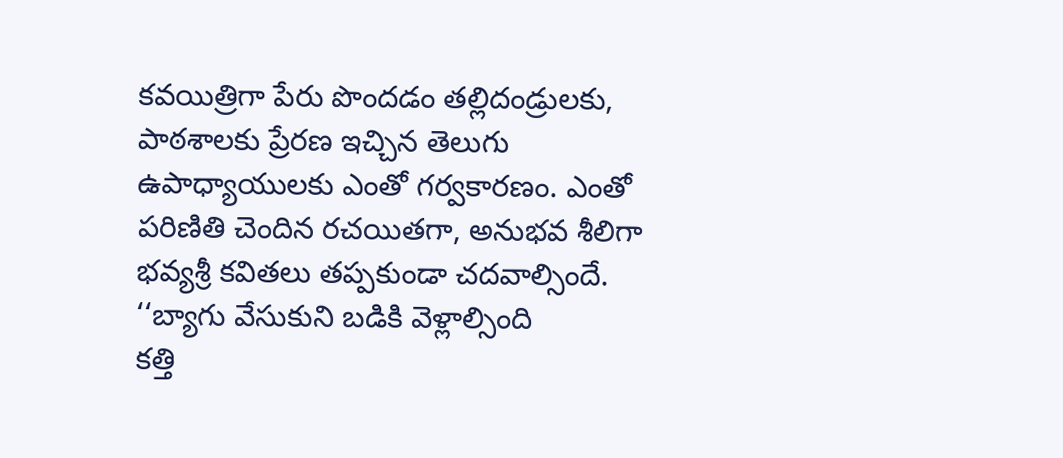కవయిత్రిగా పేరు పొందడం తల్లిదండ్రులకు, పాఠశాలకు ప్రేరణ ఇచ్చిన తెలుగు ఉపాధ్యాయులకు ఎంతో గర్వకారణం. ఎంతో పరిణితి చెందిన రచయితగా, అనుభవ శీలిగా భవ్యశ్రీ కవితలు తప్పకుండా చదవాల్సిందే.
‘‘బ్యాగు వేసుకుని బడికి వెళ్లాల్సింది
కత్తి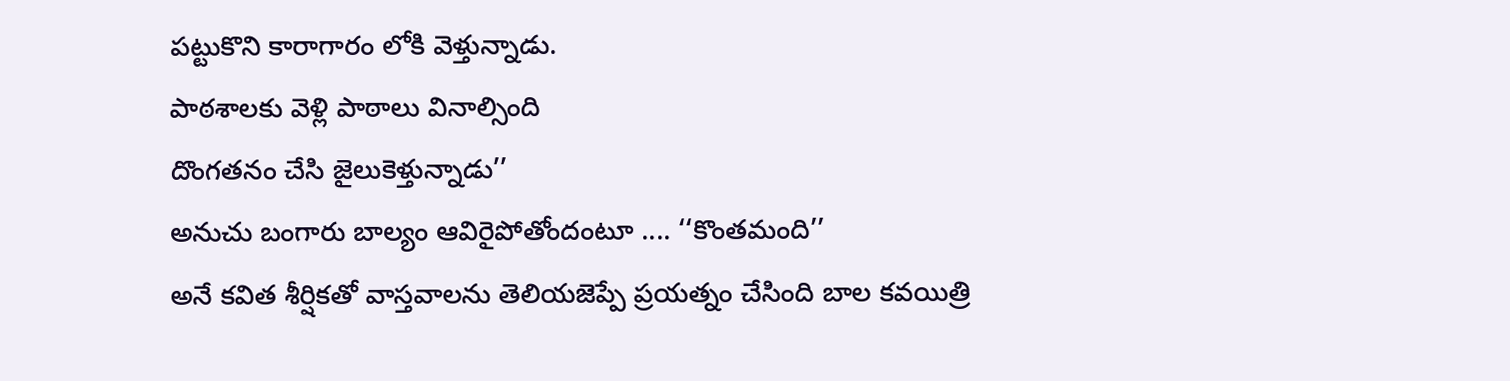పట్టుకొని కారాగారం లోకి వెళ్తున్నాడు.
పాఠశాలకు వెళ్లి పాఠాలు వినాల్సింది
దొంగతనం చేసి జైలుకెళ్తున్నాడు’’
అనుచు బంగారు బాల్యం ఆవిరైపోతోందంటూ .... ‘‘కొంతమంది’’
అనే కవిత శీర్షికతో వాస్తవాలను తెలియజెప్పే ప్రయత్నం చేసింది బాల కవయిత్రి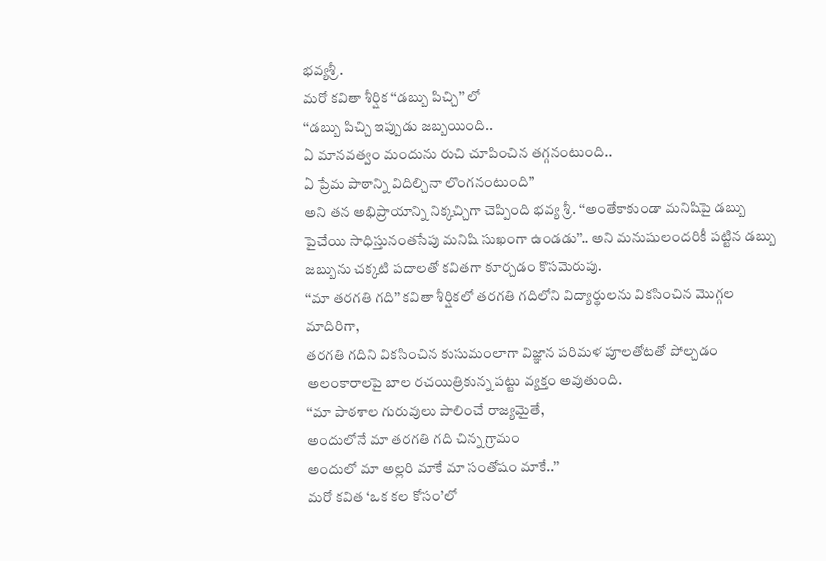భవ్యశ్రీ .
మరో కవితా శీర్షిక ‘‘డబ్బు పిచ్చి’’ లో
‘‘డబ్బు పిచ్చి ఇప్పుడు జబ్బయింది..
ఏ మానవత్వం మందును రుచి చూపించిన తగ్గనంటుంది..
ఏ ప్రేమ పాఠాన్ని విదిల్చినా లొంగనంటుంది”
అని తన అభిప్రాయాన్ని నిక్కచ్చిగా చెప్పింది భవ్య శ్రీ. ‘‘అంతేకాకుండా మనిషిపై డబ్బు పైచేయి సాధిస్తునంతసేపు మనిషి సుఖంగా ఉండడు’’.. అని మనుషులందరికీ పట్టిన డబ్బు జబ్బును చక్కటి పదాలతో కవితగా కూర్చడం కొసమెరుపు.
‘‘మా తరగతి గది’’ కవితా శీర్షికలో తరగతి గదిలోని విద్యార్థులను వికసించిన మొగ్గల మాదిరిగా,
తరగతి గదిని వికసించిన కుసుమంలాగా విజ్ఞాన పరిమళ పూలతోటతో పోల్చడం అలంకారాలపై బాల రచయిత్రికున్న పట్టు వ్యక్తం అవుతుంది.
‘‘మా పాఠశాల గురువులు పాలించే రాజ్యమైతే,
అందులోనే మా తరగతి గది చిన్న గ్రామం
అందులో మా అల్లరి మాకే మా సంతోషం మాకే..’’
మరో కవిత ‘ఒక కల కోసం’లో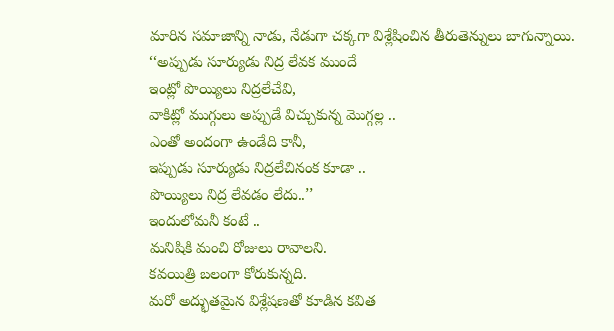మారిన సమాజాన్ని నాడు, నేడుగా చక్కగా విశ్లేషించిన తీరుతెన్నులు బాగున్నాయి.
‘‘అప్పుడు సూర్యుడు నిద్ర లేవక ముందే
ఇంట్లో పొయ్యిలు నిద్రలేచేవి,
వాకిట్లో ముగ్గులు అప్పుడే విచ్చుకున్న మొగ్గల్ల ..
ఎంతో అందంగా ఉండేది కానీ,
ఇప్పుడు సూర్యుడు నిద్రలేచినంక కూడా ..
పొయ్యిలు నిద్ర లేవడం లేదు..’’
ఇందులోమనీ కంటే ..
మనిషికి మంచి రోజులు రావాలని.
కవయిత్రి బలంగా కోరుకున్నది.
మరో అద్భుతమైన విశ్లేషణతో కూడిన కవిత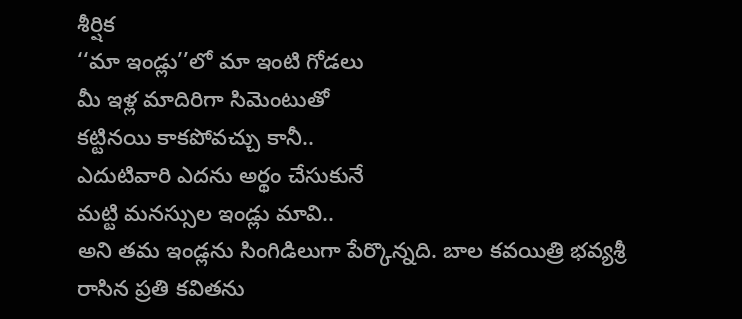శీర్షిక
‘‘మా ఇండ్లు’’లో మా ఇంటి గోడలు
మీ ఇళ్ల మాదిరిగా సిమెంటుతో
కట్టినయి కాకపోవచ్చు కానీ..
ఎదుటివారి ఎదను అర్థం చేసుకునే
మట్టి మనస్సుల ఇండ్లు మావి..
అని తమ ఇండ్లను సింగిడిలుగా పేర్కొన్నది. బాల కవయిత్రి భవ్యశ్రీ రాసిన ప్రతి కవితను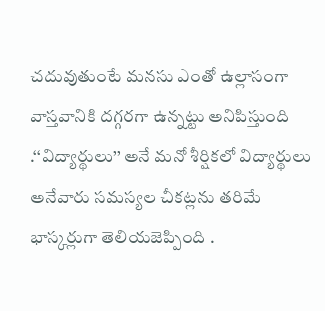చదువుతుంటే మనసు ఎంతో ఉల్లాసంగా వాస్తవానికి దగ్గరగా ఉన్నట్టు అనిపిస్తుంది .‘‘విద్యార్థులు’’ అనే మనో శీర్షికలో విద్యార్థులు అనేవారు సమస్యల చీకట్లను తరిమే భాస్కర్లుగా తెలియజెప్పింది .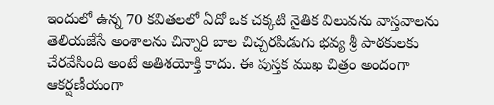ఇందులో ఉన్న 70 కవితలలో ఏదో ఒక చక్కటి నైతిక విలువను వాస్తవాలను తెలియజేసే అంశాలను చిన్నారి బాల చిచ్చరపిడుగు భవ్య శ్రీ పాఠకులకు చేరవేసింది అంటే అతిశయోక్తి కాదు. ఈ పుస్తక ముఖ చిత్రం అందంగా ఆకర్షణీయంగా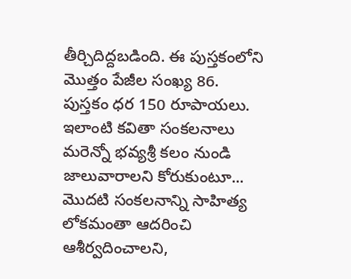తీర్చిదిద్దబడింది. ఈ పుస్తకంలోని మొత్తం పేజీల సంఖ్య 86. పుస్తకం ధర 150 రూపాయలు.
ఇలాంటి కవితా సంకలనాలు మరెన్నో భవ్యశ్రీ కలం నుండి జాలువారాలని కోరుకుంటూ... మొదటి సంకలనాన్ని సాహిత్య లోకమంతా ఆదరించి ఆశీర్వదించాలని,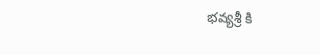భవ్యశ్రీ కి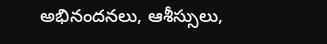అభినందనలు, ఆశీస్సులు,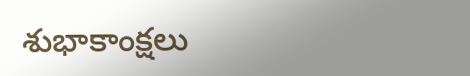శుభాకాంక్షలు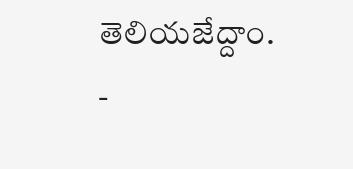తెలియజేద్దాం.
-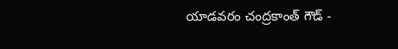యాడవరం చంద్రకాంత్ గౌడ్ -